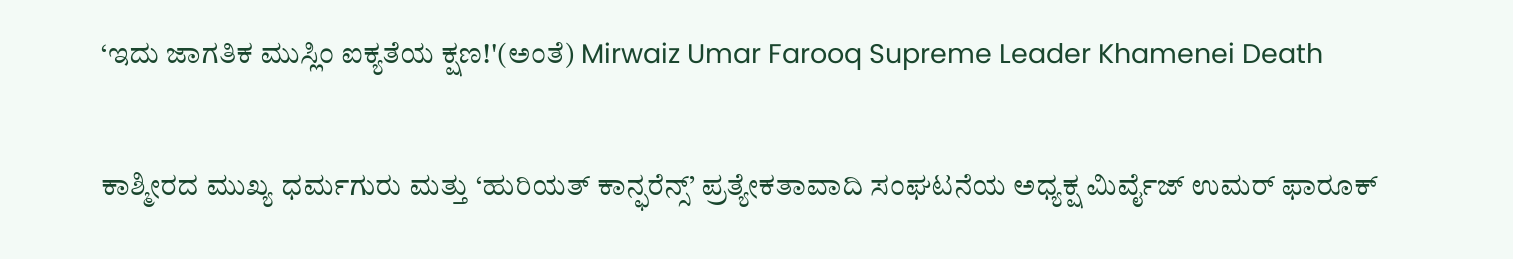‘ಇದು ಜಾಗತಿಕ ಮುಸ್ಲಿಂ ಐಕ್ಯತೆಯ ಕ್ಷಣ!'(ಅಂತೆ) Mirwaiz Umar Farooq Supreme Leader Khamenei Death

ಕಾಶ್ಮೀರದ ಮುಖ್ಯ ಧರ್ಮಗುರು ಮತ್ತು ‘ಹುರಿಯತ್ ಕಾನ್ಫರೆನ್ಸ್’ ಪ್ರತ್ಯೇಕತಾವಾದಿ ಸಂಘಟನೆಯ ಅಧ್ಯಕ್ಷ ಮಿರ್ವೈಜ್ ಉಮರ್ ಫಾರೂಕ್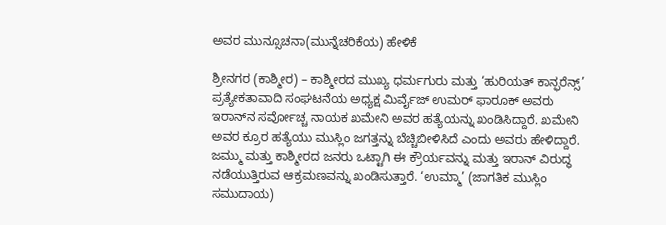ಅವರ ಮುನ್ಸೂಚನಾ(ಮುನ್ನೆಚರಿಕೆಯ) ಹೇಳಿಕೆ

ಶ್ರೀನಗರ (ಕಾಶ್ಮೀರ) – ಕಾಶ್ಮೀರದ ಮುಖ್ಯ ಧರ್ಮಗುರು ಮತ್ತು ‘ಹುರಿಯತ್ ಕಾನ್ಫರೆನ್ಸ್’ ಪ್ರತ್ಯೇಕತಾವಾದಿ ಸಂಘಟನೆಯ ಅಧ್ಯಕ್ಷ ಮಿರ್ವೈಜ್ ಉಮರ್ ಫಾರೂಕ್ ಅವರು ಇರಾನ್‌ನ ಸರ್ವೋಚ್ಚ ನಾಯಕ ಖಮೇನಿ ಅವರ ಹತ್ಯೆಯನ್ನು ಖಂಡಿಸಿದ್ದಾರೆ. ಖಮೇನಿ ಅವರ ಕ್ರೂರ ಹತ್ಯೆಯು ಮುಸ್ಲಿಂ ಜಗತ್ತನ್ನು ಬೆಚ್ಚಿಬೀಳಿಸಿದೆ ಎಂದು ಅವರು ಹೇಳಿದ್ದಾರೆ. ಜಮ್ಮು ಮತ್ತು ಕಾಶ್ಮೀರದ ಜನರು ಒಟ್ಟಾಗಿ ಈ ಕ್ರೌರ್ಯವನ್ನು ಮತ್ತು ಇರಾನ್ ವಿರುದ್ಧ ನಡೆಯುತ್ತಿರುವ ಆಕ್ರಮಣವನ್ನು ಖಂಡಿಸುತ್ತಾರೆ. ‘ಉಮ್ಮಾ’ (ಜಾಗತಿಕ ಮುಸ್ಲಿಂ ಸಮುದಾಯ)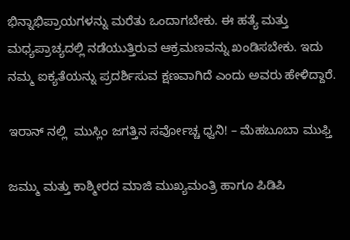ಭಿನ್ನಾಭಿಪ್ರಾಯಗಳನ್ನು ಮರೆತು ಒಂದಾಗಬೇಕು. ಈ ಹತ್ಯೆ ಮತ್ತು ಮಧ್ಯಪ್ರಾಚ್ಯದಲ್ಲಿ ನಡೆಯುತ್ತಿರುವ ಆಕ್ರಮಣವನ್ನು ಖಂಡಿಸಬೇಕು. ಇದು ನಮ್ಮ ಐಕ್ಯತೆಯನ್ನು ಪ್ರದರ್ಶಿಸುವ ಕ್ಷಣವಾಗಿದೆ ಎಂದು ಅವರು ಹೇಳಿದ್ದಾರೆ.

ಇರಾನ್ ನಲ್ಲಿ  ಮುಸ್ಲಿಂ ಜಗತ್ತಿನ ಸರ್ವೋಚ್ಚ ಧ್ವನಿ! – ಮೆಹಬೂಬಾ ಮುಫ್ತಿ

ಜಮ್ಮು ಮತ್ತು ಕಾಶ್ಮೀರದ ಮಾಜಿ ಮುಖ್ಯಮಂತ್ರಿ ಹಾಗೂ ಪಿಡಿಪಿ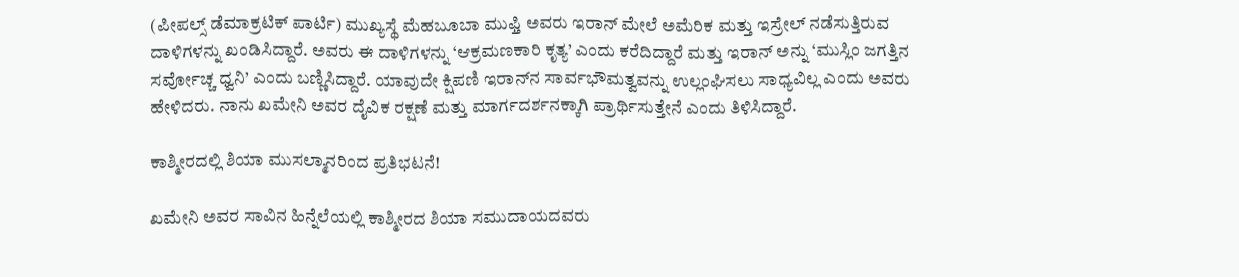(ಪೀಪಲ್ಸ್ ಡೆಮಾಕ್ರಟಿಕ್ ಪಾರ್ಟಿ) ಮುಖ್ಯಸ್ಥೆ ಮೆಹಬೂಬಾ ಮುಫ್ತಿ ಅವರು ಇರಾನ್ ಮೇಲೆ ಅಮೆರಿಕ ಮತ್ತು ಇಸ್ರೇಲ್ ನಡೆಸುತ್ತಿರುವ ದಾಳಿಗಳನ್ನು ಖಂಡಿಸಿದ್ದಾರೆ. ಅವರು ಈ ದಾಳಿಗಳನ್ನು ‘ಆಕ್ರಮಣಕಾರಿ ಕೃತ್ಯ’ ಎಂದು ಕರೆದಿದ್ದಾರೆ ಮತ್ತು ಇರಾನ್ ಅನ್ನು ‘ಮುಸ್ಲಿಂ ಜಗತ್ತಿನ ಸರ್ವೋಚ್ಚ ಧ್ವನಿ’ ಎಂದು ಬಣ್ಣಿಸಿದ್ದಾರೆ. ಯಾವುದೇ ಕ್ಷಿಪಣಿ ಇರಾನ್‌ನ ಸಾರ್ವಭೌಮತ್ವವನ್ನು ಉಲ್ಲಂಘಿಸಲು ಸಾಧ್ಯವಿಲ್ಲ ಎಂದು ಅವರು ಹೇಳಿದರು. ನಾನು ಖಮೇನಿ ಅವರ ದೈವಿಕ ರಕ್ಷಣೆ ಮತ್ತು ಮಾರ್ಗದರ್ಶನಕ್ಕಾಗಿ ಪ್ರಾರ್ಥಿಸುತ್ತೇನೆ ಎಂದು ತಿಳಿಸಿದ್ದಾರೆ.

ಕಾಶ್ಮೀರದಲ್ಲಿ ಶಿಯಾ ಮುಸಲ್ಮಾನರಿಂದ ಪ್ರತಿಭಟನೆ!

ಖಮೇನಿ ಅವರ ಸಾವಿನ ಹಿನ್ನೆಲೆಯಲ್ಲಿ ಕಾಶ್ಮೀರದ ಶಿಯಾ ಸಮುದಾಯದವರು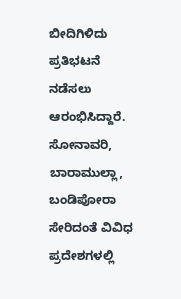ಬೀದಿಗಿಳಿದು ಪ್ರತಿಭಟನೆ ನಡೆಸಲು ಆರಂಭಿಸಿದ್ದಾರೆ. ಸೋನಾವರಿ, ಬಾರಾಮುಲ್ಲಾ, ಬಂಡಿಪೋರಾ ಸೇರಿದಂತೆ ವಿವಿಧ ಪ್ರದೇಶಗಳಲ್ಲಿ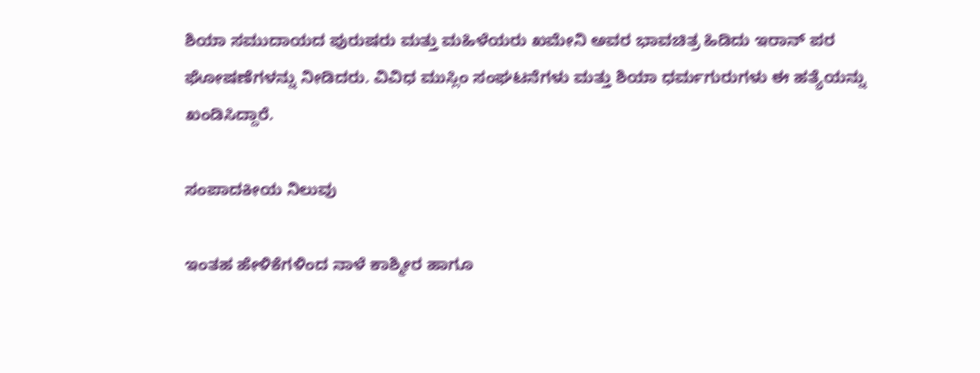ಶಿಯಾ ಸಮುದಾಯದ ಪುರುಷರು ಮತ್ತು ಮಹಿಳೆಯರು ಖಮೇನಿ ಅವರ ಭಾವಚಿತ್ರ ಹಿಡಿದು ಇರಾನ್ ಪರ ಘೋಷಣೆಗಳನ್ನು ನೀಡಿದರು. ವಿವಿಧ ಮುಸ್ಲಿಂ ಸಂಘಟನೆಗಳು ಮತ್ತು ಶಿಯಾ ಧರ್ಮಗುರುಗಳು ಈ ಹತ್ಯೆಯನ್ನು ಖಂಡಿಸಿದ್ದಾರೆ.

ಸಂಪಾದಕೀಯ ನಿಲುವು

ಇಂತಹ ಹೇಳಿಕೆಗಳಿಂದ ನಾಳೆ ಕಾಶ್ಮೀರ ಹಾಗೂ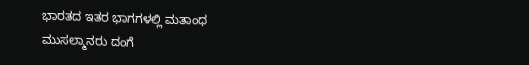ಭಾರತದ ಇತರ ಭಾಗಗಳಲ್ಲಿ ಮತಾಂಧ ಮುಸಲ್ಮಾನರು ದಂಗೆ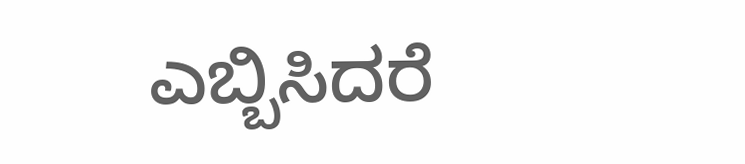ಎಬ್ಬಿಸಿದರೆ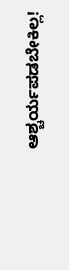ಆಶ್ಚರ್ಯಪಡಬೇಕಿಲ್ಲ!